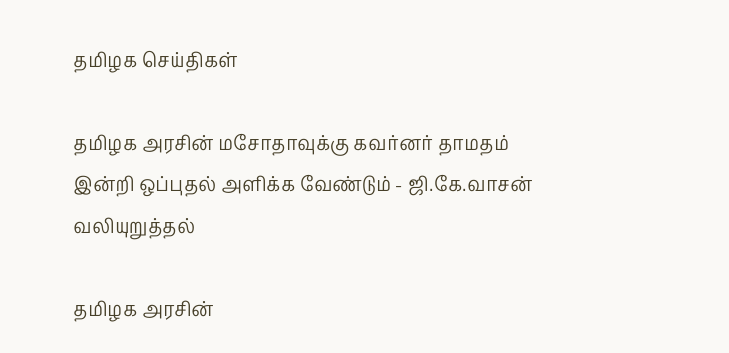தமிழக செய்திகள்

தமிழக அரசின் மசோதாவுக்கு கவர்னர் தாமதம் இன்றி ஒப்புதல் அளிக்க வேண்டும் - ஜி.கே.வாசன் வலியுறுத்தல்

தமிழக அரசின்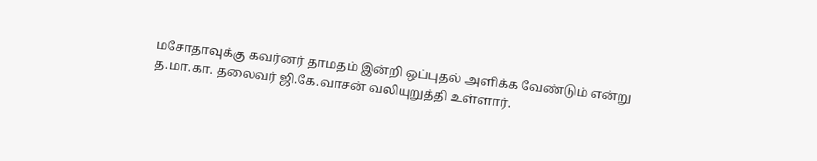மசோதாவுக்கு கவர்னர் தாமதம் இன்றி ஒப்புதல் அளிக்க வேண்டும் என்று த.மா.கா. தலைவர் ஜி.கே.வாசன் வலியுறுத்தி உள்ளார்.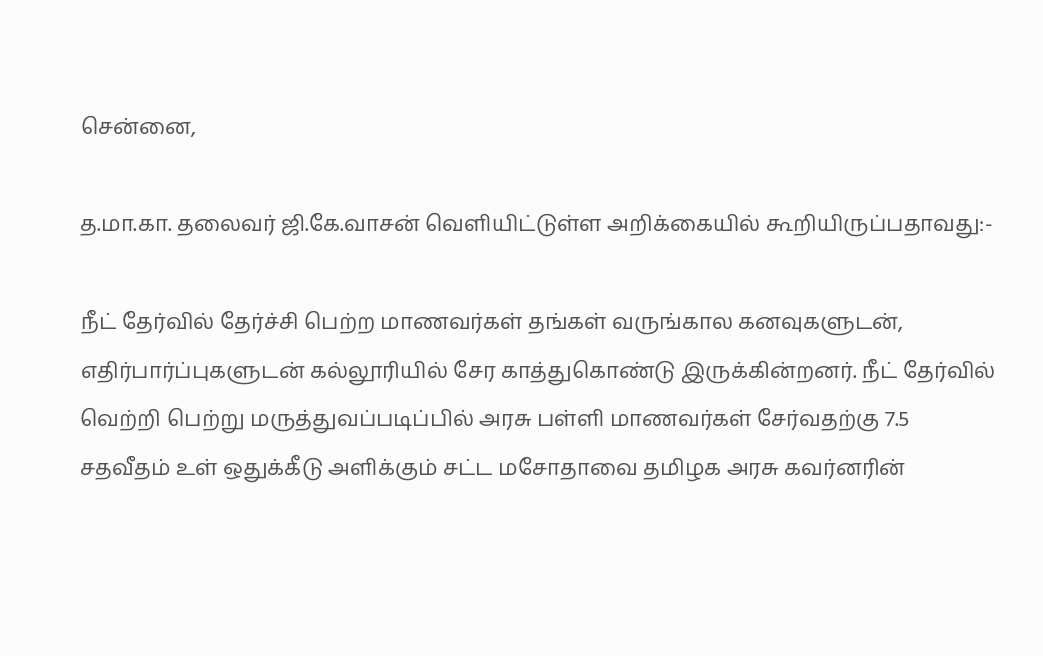சென்னை,

த.மா.கா. தலைவர் ஜி.கே.வாசன் வெளியிட்டுள்ள அறிக்கையில் கூறியிருப்பதாவது:-

நீட் தேர்வில் தேர்ச்சி பெற்ற மாணவர்கள் தங்கள் வருங்கால கனவுகளுடன், எதிர்பார்ப்புகளுடன் கல்லூரியில் சேர காத்துகொண்டு இருக்கின்றனர். நீட் தேர்வில் வெற்றி பெற்று மருத்துவப்படிப்பில் அரசு பள்ளி மாணவர்கள் சேர்வதற்கு 7.5 சதவீதம் உள் ஒதுக்கீடு அளிக்கும் சட்ட மசோதாவை தமிழக அரசு கவர்னரின்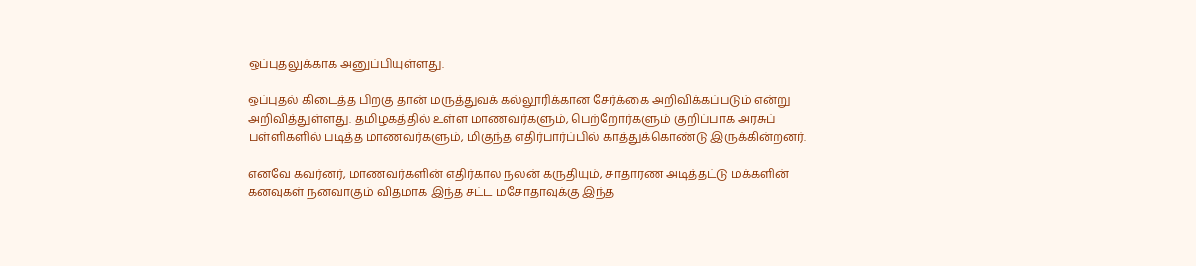ஒப்புதலுக்காக அனுப்பியுள்ளது.

ஒப்புதல் கிடைத்த பிறகு தான் மருத்துவக் கல்லூரிக்கான சேர்க்கை அறிவிக்கப்படும் என்று அறிவித்துள்ளது. தமிழகத்தில் உள்ள மாணவர்களும், பெற்றோர்களும் குறிப்பாக அரசுப் பள்ளிகளில் படித்த மாணவர்களும், மிகுந்த எதிர்பார்ப்பில் காத்துக்கொண்டு இருக்கின்றனர்.

எனவே கவர்னர், மாணவர்களின் எதிர்கால நலன் கருதியும், சாதாரண அடித்தட்டு மக்களின் கனவுகள் நனவாகும் விதமாக இந்த சட்ட மசோதாவுக்கு இந்த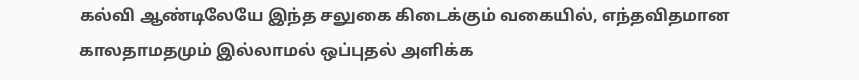கல்வி ஆண்டிலேயே இந்த சலுகை கிடைக்கும் வகையில், எந்தவிதமான காலதாமதமும் இல்லாமல் ஒப்புதல் அளிக்க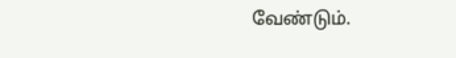வேண்டும்.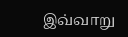இவ்வாறு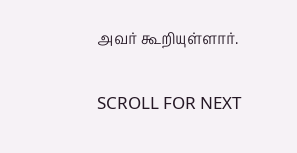அவர் கூறியுள்ளார்.

SCROLL FOR NEXT